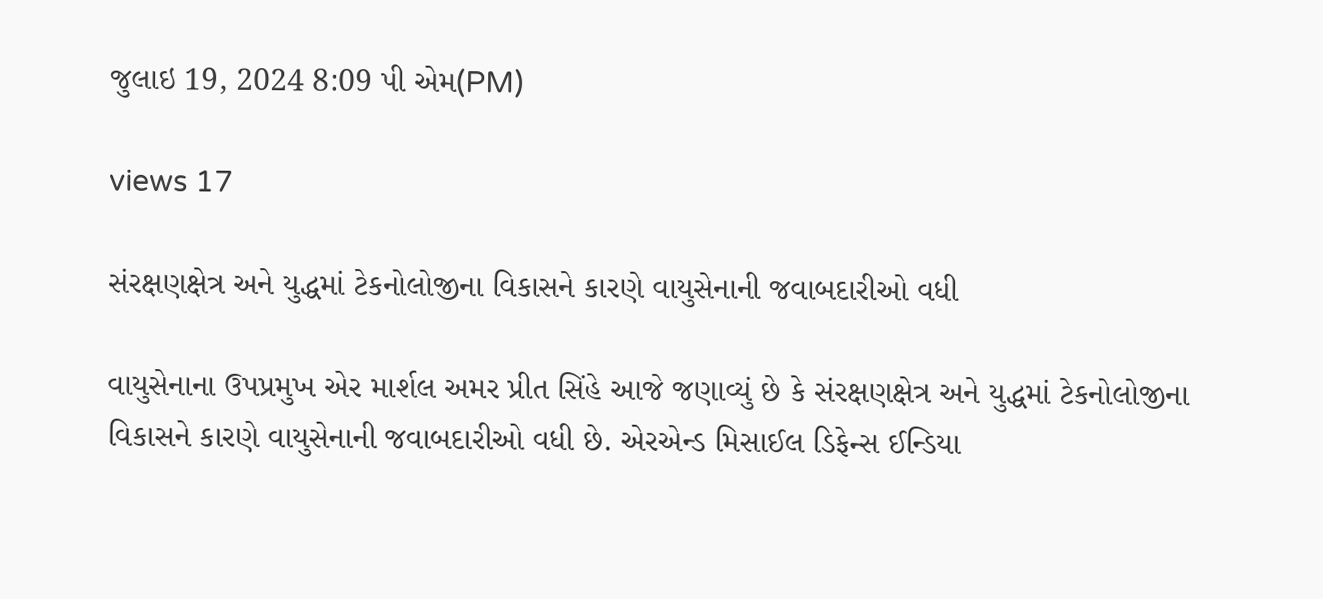જુલાઇ 19, 2024 8:09 પી એમ(PM)

views 17

સંરક્ષણક્ષેત્ર અને યુદ્ધમાં ટેકનોલોજીના વિકાસને કારણે વાયુસેનાની જવાબદારીઓ વધી

વાયુસેનાના ઉપપ્રમુખ એર માર્શલ અમર પ્રીત સિંહે આજે જણાવ્યું છે કે સંરક્ષણક્ષેત્ર અને યુદ્ધમાં ટેકનોલોજીના વિકાસને કારણે વાયુસેનાની જવાબદારીઓ વધી છે. એરએન્ડ મિસાઈલ ડિફેન્સ ઈન્ડિયા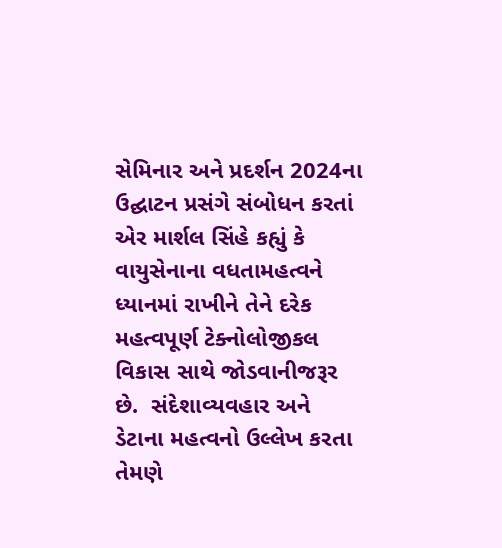સેમિનાર અને પ્રદર્શન 2024ના ઉદ્ઘાટન પ્રસંગે સંબોધન કરતાં એર માર્શલ સિંહે કહ્યું કે વાયુસેનાના વધતામહત્વને ધ્યાનમાં રાખીને તેને દરેક મહત્વપૂર્ણ ટેક્નોલોજીકલ વિકાસ સાથે જોડવાનીજરૂર છે.  સંદેશાવ્યવહાર અને ડેટાના મહત્વનો ઉલ્લેખ કરતા તેમણે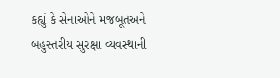કહ્યું કે સેનાઓને મજબૂતઅને બહુસ્તરીય સુરક્ષા વ્યવસ્થાની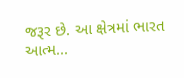જરૂર છે. આ ક્ષેત્રમાં ભારત આત્મ...